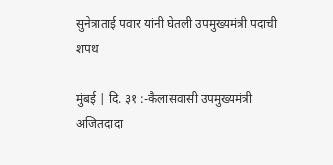सुनेत्राताई पवार यांनी घेतली उपमुख्यमंत्री पदाची शपथ

मुंबई | दि. ३१ :-कैलासवासी उपमुख्यमंत्री अजितदादा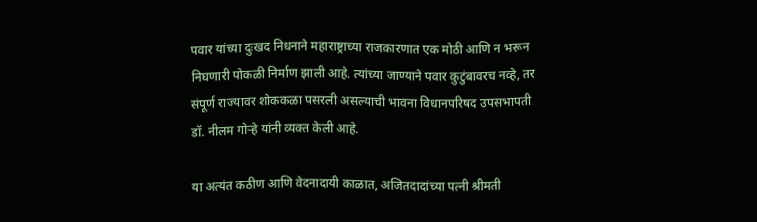पवार यांच्या दुःखद निधनाने महाराष्ट्राच्या राजकारणात एक मोठी आणि न भरून निघणारी पोकळी निर्माण झाली आहे. त्यांच्या जाण्याने पवार कुटुंबावरच नव्हे, तर संपूर्ण राज्यावर शोककळा पसरली असल्याची भावना विधानपरिषद उपसभापती डॉ. नीलम गोऱ्हे यांनी व्यक्त केली आहे.

या अत्यंत कठीण आणि वेदनादायी काळात, अजितदादांच्या पत्नी श्रीमती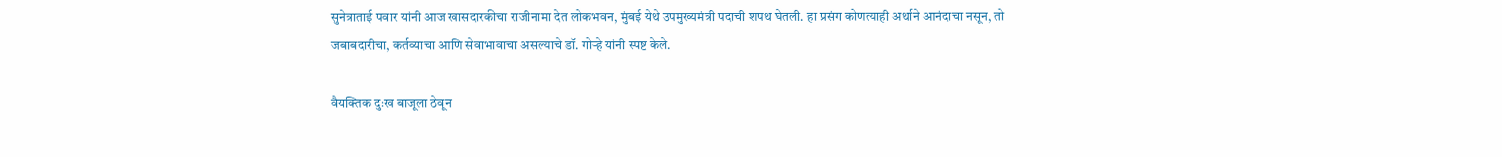सुनेत्राताई पवार यांनी आज खासदारकीचा राजीनामा देत लोकभवन, मुंबई येथे उपमुख्यमंत्री पदाची शपथ घेतली. हा प्रसंग कोणत्याही अर्थाने आनंदाचा नसून, तो जबाबदारीचा, कर्तव्याचा आणि सेवाभावाचा असल्याचे डॉ. गोऱ्हे यांनी स्पष्ट केले.

वैयक्तिक दुःख बाजूला ठेवून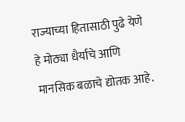राज्याच्या हितासाठी पुढे येणे हे मोठ्या धैर्याचे आणि मानसिक बळाचे द्योतक आहे.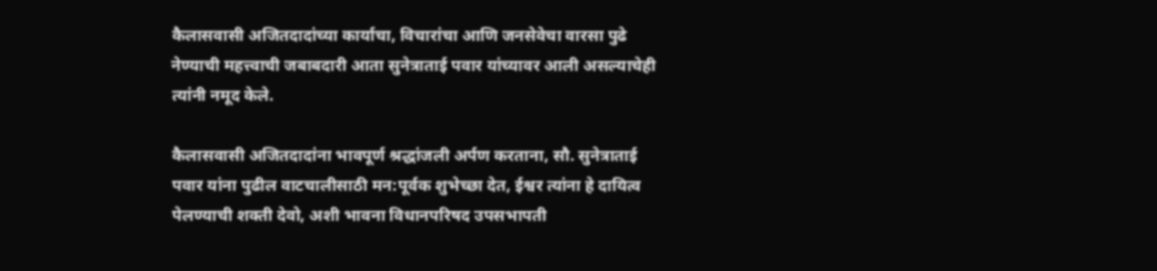कैलासवासी अजितदादांच्या कार्याचा, विचारांचा आणि जनसेवेचा वारसा पुढे नेण्याची महत्त्वाची जबाबदारी आता सुनेत्राताई पवार यांच्यावर आली असल्याचेही त्यांनी नमूद केले.

कैलासवासी अजितदादांना भावपूर्ण श्रद्धांजली अर्पण करताना, सौ. सुनेत्राताई पवार यांना पुढील वाटचालीसाठी मन:पूर्वक शुभेच्छा देत, ईश्वर त्यांना हे दायित्व पेलण्याची शक्ती देवो, अशी भावना विधानपरिषद उपसभापती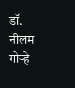डॉ. नीलम गोऱ्हे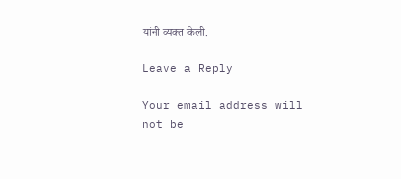यांनी व्यक्त केली.

Leave a Reply

Your email address will not be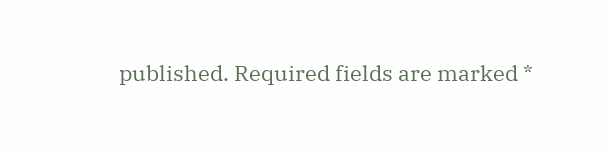published. Required fields are marked *